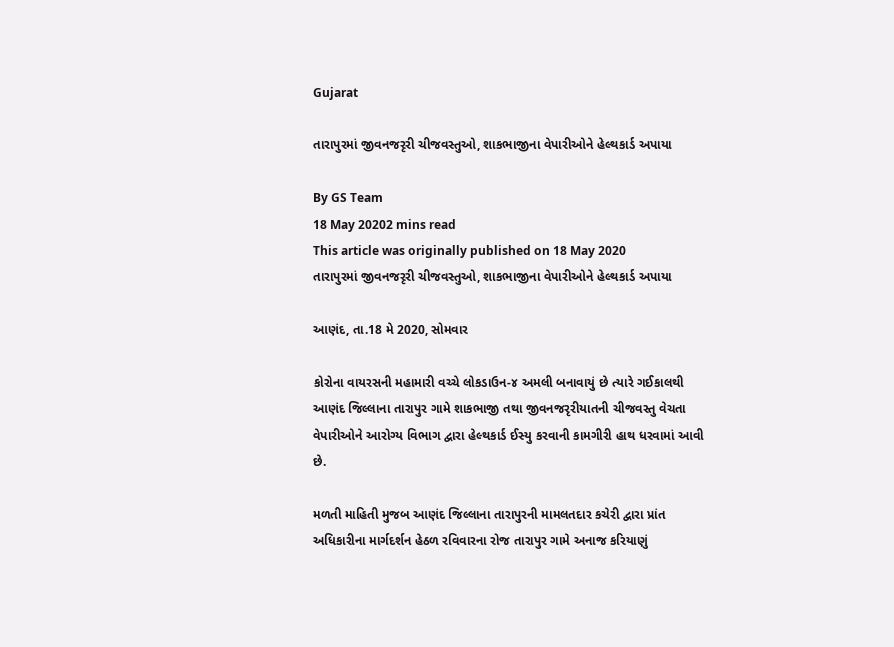Gujarat

તારાપુરમાં જીવનજરૃરી ચીજવસ્તુઓ, શાકભાજીના વેપારીઓને હેલ્થકાર્ડ અપાયા

By GS Team
18 May 20202 mins read
This article was originally published on 18 May 2020
તારાપુરમાં જીવનજરૃરી ચીજવસ્તુઓ, શાકભાજીના વેપારીઓને હેલ્થકાર્ડ અપાયા

આણંદ, તા.18 મે 2020, સોમવાર

કોરોના વાયરસની મહામારી વચ્ચે લોકડાઉન-૪ અમલી બનાવાયું છે ત્યારે ગઈકાલથી આણંદ જિલ્લાના તારાપુર ગામે શાકભાજી તથા જીવનજરૃરીયાતની ચીજવસ્તુ વેચતા વેપારીઓને આરોગ્ય વિભાગ દ્વારા હેલ્થકાર્ડ ઈસ્યુ કરવાની કામગીરી હાથ ધરવામાં આવી છે.

મળતી માહિતી મુજબ આણંદ જિલ્લાના તારાપુરની મામલતદાર કચેરી દ્વારા પ્રાંત અધિકારીના માર્ગદર્શન હેઠળ રવિવારના રોજ તારાપુર ગામે અનાજ કરિયાણું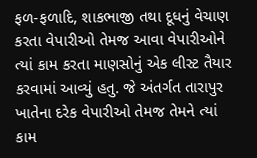ફળ-ફળાદિ, શાકભાજી તથા દૂધનું વેચાણ કરતા વેપારીઓ તેમજ આવા વેપારીઓને ત્યાં કામ કરતા માણસોનું એક લીસ્ટ તૈયાર કરવામાં આવ્યું હતુ. જે અંતર્ગત તારાપુર ખાતેના દરેક વેપારીઓ તેમજ તેમને ત્યાં કામ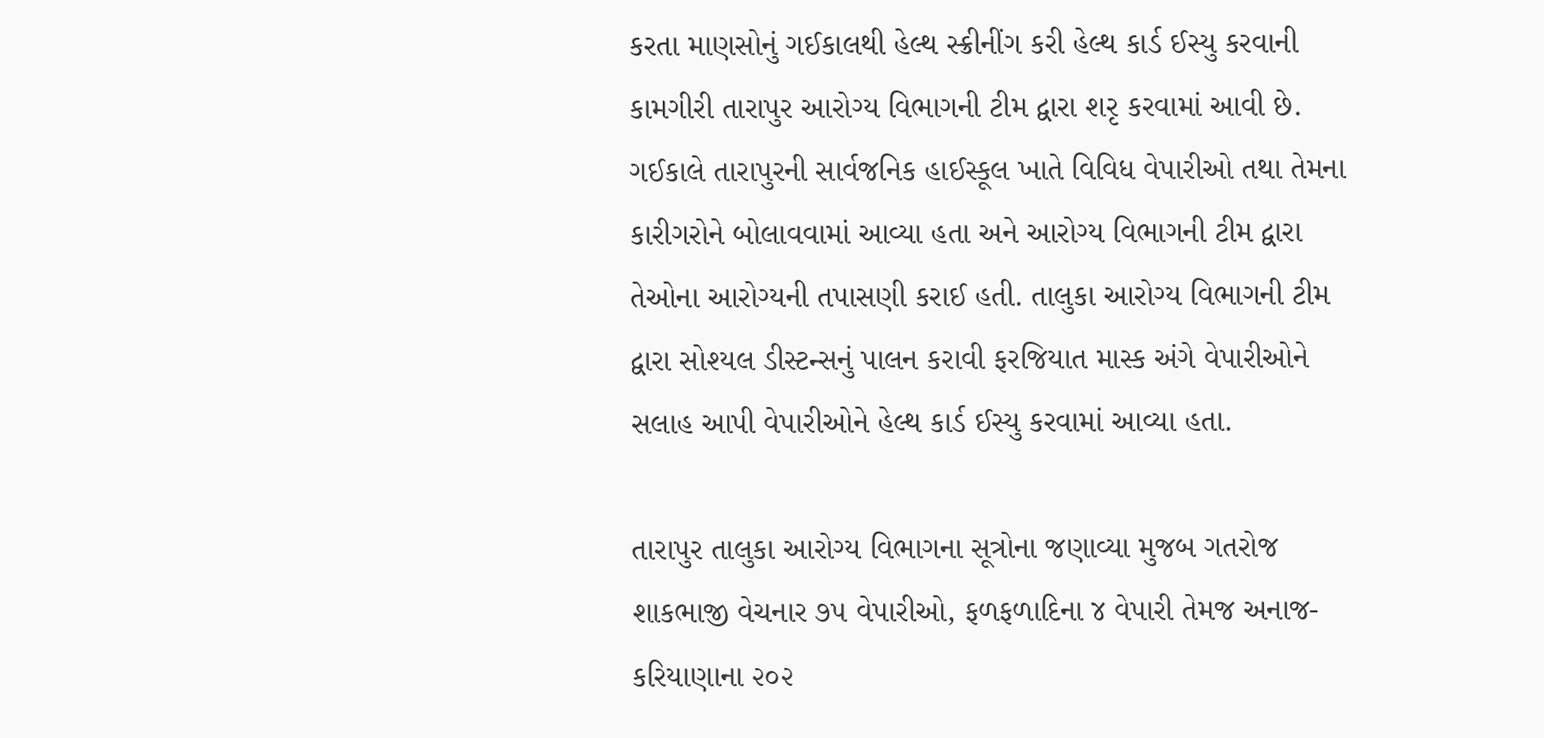કરતા માણસોનું ગઈકાલથી હેલ્થ સ્ક્રીનીંગ કરી હેલ્થ કાર્ડ ઈસ્યુ કરવાની કામગીરી તારાપુર આરોગ્ય વિભાગની ટીમ દ્વારા શરૃ કરવામાં આવી છે. ગઈકાલે તારાપુરની સાર્વજનિક હાઈસ્કૂલ ખાતે વિવિધ વેપારીઓ તથા તેમના કારીગરોને બોલાવવામાં આવ્યા હતા અને આરોગ્ય વિભાગની ટીમ દ્વારા તેઓના આરોગ્યની તપાસણી કરાઈ હતી. તાલુકા આરોગ્ય વિભાગની ટીમ દ્વારા સોશ્યલ ડીસ્ટન્સનું પાલન કરાવી ફરજિયાત માસ્ક અંગે વેપારીઓને સલાહ આપી વેપારીઓને હેલ્થ કાર્ડ ઈસ્યુ કરવામાં આવ્યા હતા.

તારાપુર તાલુકા આરોગ્ય વિભાગના સૂત્રોના જણાવ્યા મુજબ ગતરોજ શાકભાજી વેચનાર ૭૫ વેપારીઓ, ફળફળાદિના ૪ વેપારી તેમજ અનાજ-કરિયાણાના ૨૦૨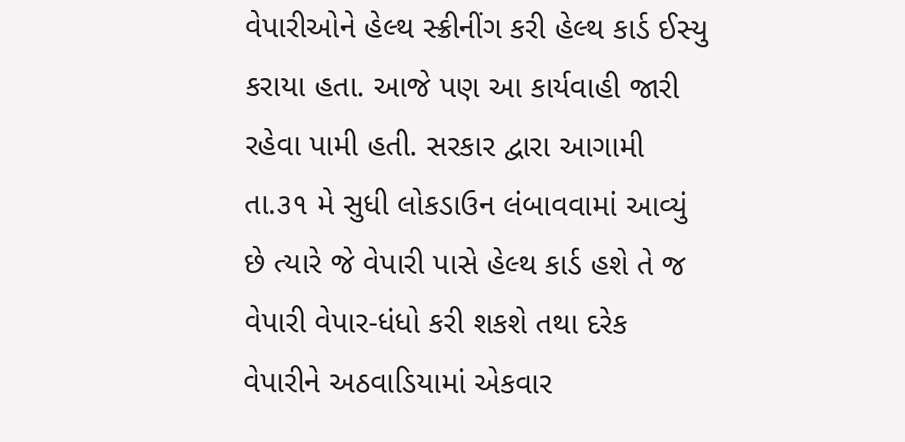વેપારીઓને હેલ્થ સ્ક્રીનીંગ કરી હેલ્થ કાર્ડ ઈસ્યુ કરાયા હતા. આજે પણ આ કાર્યવાહી જારી રહેવા પામી હતી. સરકાર દ્વારા આગામી તા.૩૧ મે સુધી લોકડાઉન લંબાવવામાં આવ્યું છે ત્યારે જે વેપારી પાસે હેલ્થ કાર્ડ હશે તે જ વેપારી વેપાર-ધંધો કરી શકશે તથા દરેક વેપારીને અઠવાડિયામાં એકવાર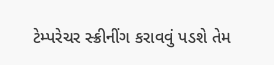ટેમ્પરેચર સ્ક્રીનીંગ કરાવવું પડશે તેમ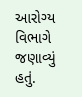આરોગ્ય વિભાગે જણાવ્યું હતું.